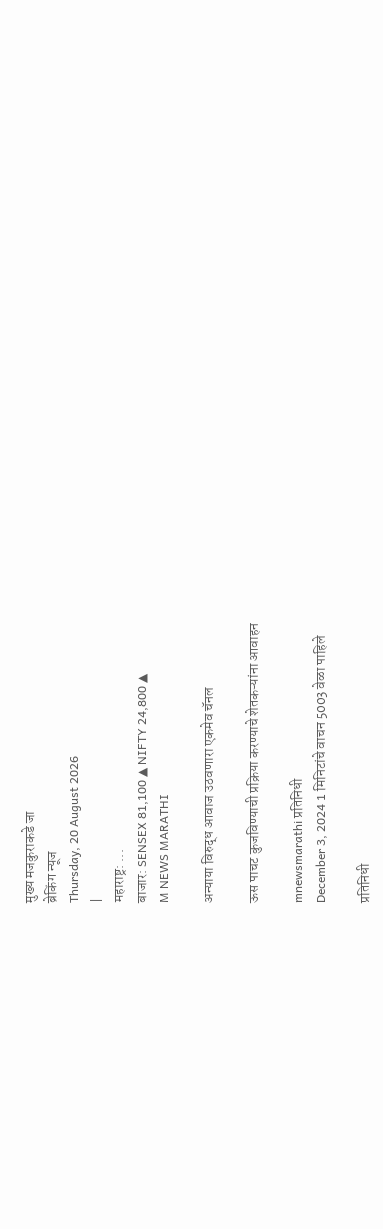मुख्य मजकुराकडे जा
ब्रेकिंग न्यूज
Thursday, 20 August 2026
|
महाराष्ट्र: ...
बाजार: SENSEX 81,100 ▲ NIFTY 24,800 ▲
M NEWS MARATHI

अन्याया विरुद्ध आवाज उठवणारा एकमेव चॅनल

ऊस पाचट कुजविण्याची प्रक्रिया करण्याचे शेतकऱ्यांना आवाहन

mnewsmarathi प्रतिनिधी
December 3, 2024 1 मिनिटांचे वाचन 5003 वेळा पाहिले

प्रतिनिधी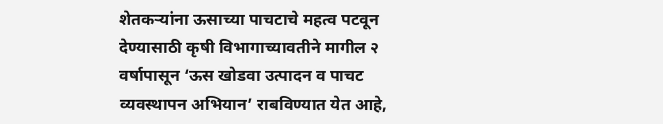शेतकऱ्यांना ऊसाच्या पाचटाचे महत्व पटवून देण्यासाठी कृषी विभागाच्यावतीने मागील २ वर्षापासून ‘ऊस खोडवा उत्पादन व पाचट व्यवस्थापन अभियान’ राबविण्यात येत आहे,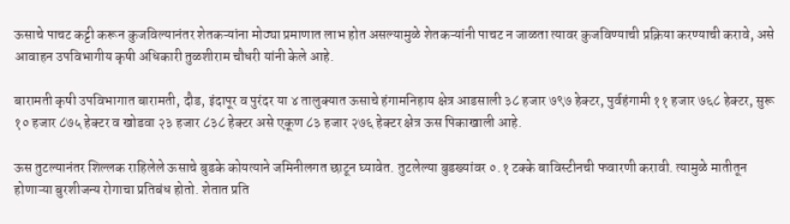ऊसाचे पाचट कट्टी करून कुजविल्यानंतर शेतकऱ्यांना मोठ्या प्रमाणात लाभ होत असल्यामुळे शेतकऱ्यांनी पाचट न जाळता त्यावर कुजविण्याची प्रक्रिया करण्याची करावे, असे आवाहन उपविभागीय कृषी अधिकारी तुळशीराम चौधरी यांनी केले आहे.

बारामती कृषी उपविभागात बारामती, दौड, इंदापूर व पुरंदर या ४ तालुक्यात ऊसाचे हंगामनिहाय क्षेत्र आडसाली ३८ हजार ७९७ हेक्टर, पुर्वहंगामी ११ हजार ७६८ हेक्टर, सुरू १० हजार ८७५ हेक्टर व खोडवा २३ हजार ८३८ हेक्टर असे एकूण ८३ हजार २७६ हेक्टर क्षेत्र ऊस पिकाखाली आहे.

ऊस तुटल्यानंतर शिल्लक राहिलेले ऊसाचे बुडके कोयत्याने जमिनीलगत छाटून घ्यावेत. तुटलेल्या बुडख्यांवर ०.१ टक्के बाविस्टीनची फवारणी करावी. त्यामुळे मातीतून होणाऱ्या बुरशीजन्य रोगाचा प्रतिबंध होतो. शेतात प्रति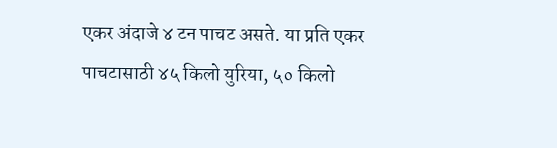एकर अंदाजे ४ टन पाचट असते. या प्रति एकर पाचटासाठी ४५ किलो युरिया, ५० किलो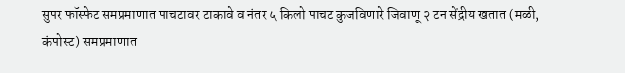सुपर फॉस्फेट समप्रमाणात पाचटावर टाकावे व नंतर ५ किलो पाचट कुजविणारे जिवाणू २ टन सेंद्रीय खतात (मळी, कंपोस्ट) समप्रमाणात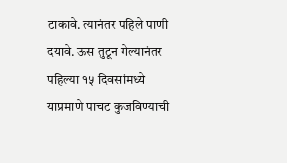टाकावे. त्यानंतर पहिले पाणी दयावे. ऊस तुटून गेल्यानंतर पहिल्या १५ दिवसांमध्ये याप्रमाणे पाचट कुजविण्याची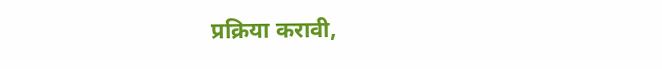प्रक्रिया करावी,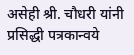असेही श्री. चौधरी यांनी प्रसिद्धी पत्रकान्वये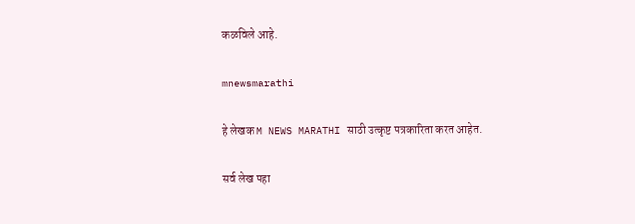कळविले आहे.

mnewsmarathi

हे लेखक M NEWS MARATHI साठी उत्कृष्ट पत्रकारिता करत आहेत.

सर्व लेख पहा